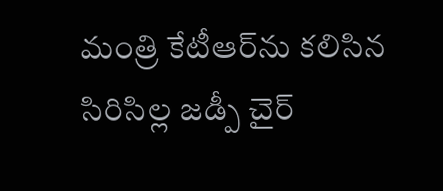మంత్రి కేటీఆర్‌‌ను కలిసిన సిరిసిల్ల జడ్పీ చైర్‌‌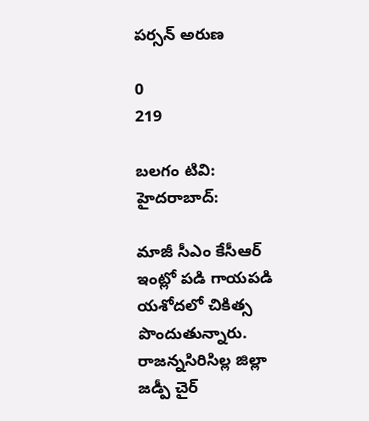పర్సన్‌‌ అరుణ

0
219

బలగం టివి: హైదరాబాద్:

మాజీ సీఎం కేసీఆర్‌‌ ఇంట్లో పడి గాయపడి యశోదలో చికిత్స పొందుతున్నారు. రాజన్నసిరిసిల్ల జిల్లా జడ్పీ చైర్‌‌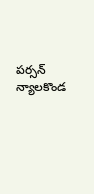పర్సన్‌‌ న్యాలకొండ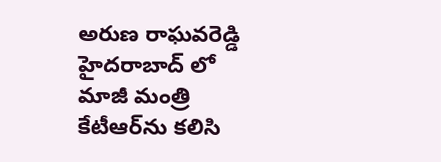అరుణ రాఘవరెడ్డి హైదరాబాద్‌‌ లో మాజీ మంత్రి కేటీఆర్‌‌ను కలిసి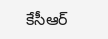కేసీఆర్‌‌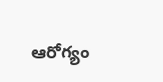ఆరోగ్యం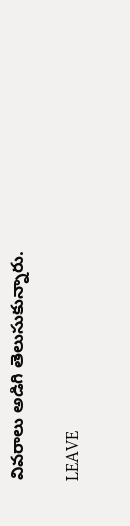వివరాలు అడిగి తెలుసుకున్నారు.

LEAVE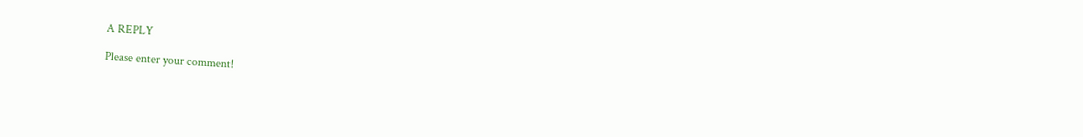A REPLY

Please enter your comment!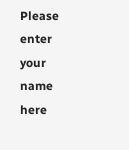Please enter your name here